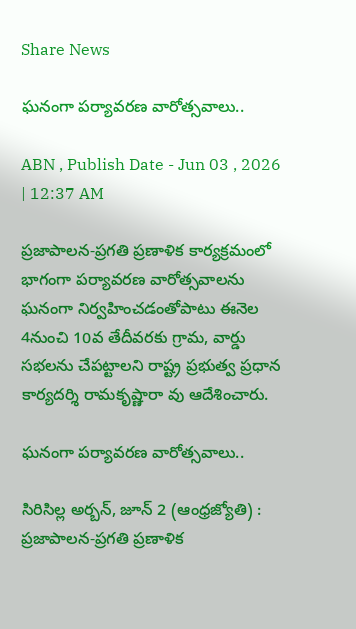Share News

ఘనంగా పర్యావరణ వారోత్సవాలు..

ABN , Publish Date - Jun 03 , 2026 | 12:37 AM

ప్రజాపాలన-ప్రగతి ప్రణాళిక కార్యక్రమంలో భాగంగా పర్యావరణ వారోత్సవాలను ఘనంగా నిర్వహించడంతోపాటు ఈనెల 4నుంచి 10వ తేదీవరకు గ్రామ, వార్డు సభలను చేపట్టాలని రాష్ట్ర ప్రభుత్వ ప్రధాన కార్యదర్శి రామకృష్ణారా వు ఆదేశించారు.

ఘనంగా పర్యావరణ వారోత్సవాలు..

సిరిసిల్ల అర్బన్‌, జూన్‌ 2 (ఆంధ్రజ్యోతి) : ప్రజాపాలన-ప్రగతి ప్రణాళిక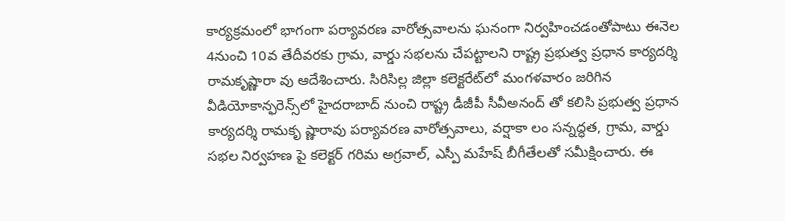కార్యక్రమంలో భాగంగా పర్యావరణ వారోత్సవాలను ఘనంగా నిర్వహించడంతోపాటు ఈనెల 4నుంచి 10వ తేదీవరకు గ్రామ, వార్డు సభలను చేపట్టాలని రాష్ట్ర ప్రభుత్వ ప్రధాన కార్యదర్శి రామకృష్ణారా వు ఆదేశించారు. సిరిసిల్ల జిల్లా కలెక్టరేట్‌లో మంగళవారం జరిగిన వీడియోకాన్ఫరెన్స్‌లో హైదరాబాద్‌ నుంచి రాష్ట్ర డీజీపీ సీవీఅనంద్‌ తో కలిసి ప్రభుత్వ ప్రధాన కార్యదర్శి రామకృ ష్ణారావు పర్యావరణ వారోత్సవాలు, వర్షాకా లం సన్నద్ధత, గ్రామ, వార్డు సభల నిర్వహణ పై కలెక్టర్‌ గరిమ అగ్రవాల్‌, ఎస్పీ మహేష్‌ బీగీతేలతో సమీక్షించారు. ఈ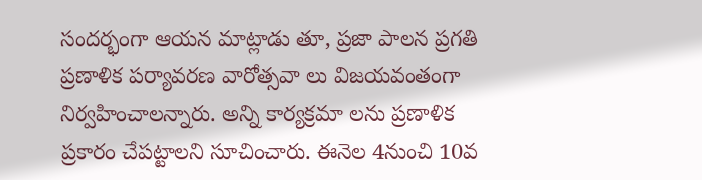సందర్భంగా ఆయన మాట్లాడు తూ, ప్రజా పాలన ప్రగతి ప్రణాళిక పర్యావరణ వారోత్సవా లు విజయవంతంగా నిర్వహించాలన్నారు. అన్ని కార్యక్రమా లను ప్రణాళిక ప్రకారం చేపట్టాలని సూచించారు. ఈనెల 4నుంచి 10వ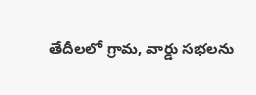తేదీలలో గ్రామ, వార్డు సభలను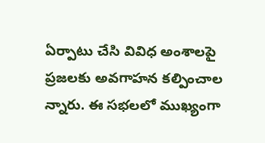ఏర్పాటు చేసి వివిధ అంశాలపై ప్రజలకు అవగాహన కల్పించాల న్నారు. ఈ సభలలో ముఖ్యంగా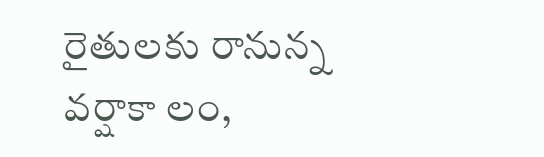రైతులకు రానున్న వర్షాకా లం,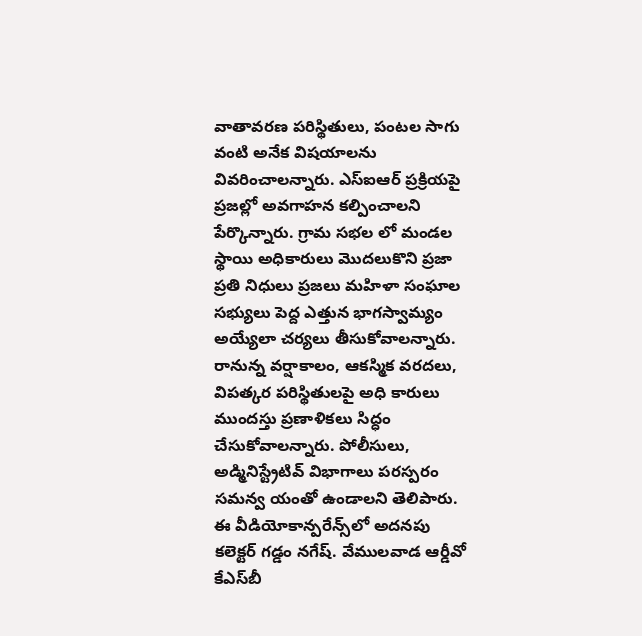వాతావరణ పరిస్థితులు, పంటల సాగు వంటి అనేక విషయాలను వివరించాలన్నారు. ఎస్‌ఐఆర్‌ ప్రక్రియపై ప్రజల్లో అవగాహన కల్పించాలని పేర్కొన్నారు. గ్రామ సభల లో మండల స్థాయి అధికారులు మొదలుకొని ప్రజా ప్రతి నిధులు ప్రజలు మహిళా సంఘాల సభ్యులు పెద్ద ఎత్తున భాగస్వామ్యం అయ్యేలా చర్యలు తీసుకోవాలన్నారు. రానున్న వర్షాకాలం, ఆకస్మిక వరదలు, విపత్కర పరిస్థితులపై అధి కారులు ముందస్తు ప్రణాళికలు సిద్ధం చేసుకోవాలన్నారు. పోలీసులు, అడ్మినిస్ట్రేటివ్‌ విభాగాలు పరస్పరం సమన్వ యంతో ఉండాలని తెలిపారు. ఈ వీడియోకాన్పరేన్స్‌లో అదనపు కలెక్టర్‌ గడ్డం నగేష్‌. వేములవాడ ఆర్డీవో కేఎస్‌బీ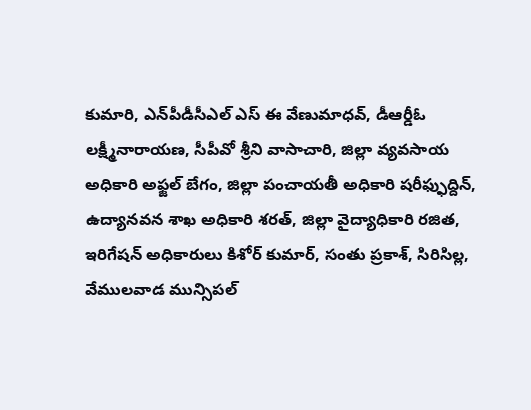కుమారి, ఎన్‌పీడీసీఎల్‌ ఎస్‌ ఈ వేణుమాధవ్‌, డీఆర్డీఓ లక్ష్మీనారాయణ, సీపీవో శ్రీని వాసాచారి, జిల్లా వ్యవసాయ అధికారి అఫ్జల్‌ బేగం, జిల్లా పంచాయతీ అధికారి షరీఫ్ఫుద్దిన్‌, ఉద్యానవన శాఖ అధికారి శరత్‌, జిల్లా వైద్యాధికారి రజిత, ఇరిగేషన్‌ అధికారులు కిశోర్‌ కుమార్‌, సంతు ప్రకాశ్‌, సిరిసిల్ల, వేములవాడ మున్సిపల్‌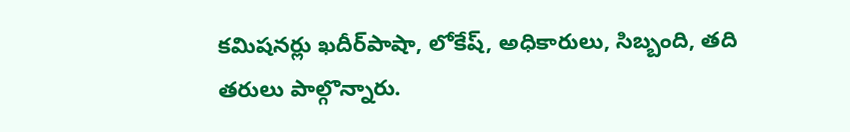కమిషనర్లు ఖదీర్‌పాషా, లోకేష్‌, అధికారులు, సిబ్బంది, తది తరులు పాల్గొన్నారు.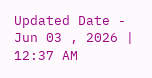Updated Date - Jun 03 , 2026 | 12:37 AM